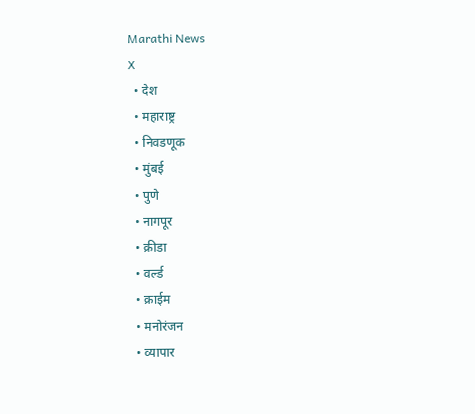Marathi News
X
  • देश
  • महाराष्ट्र
  • निवडणूक
  • मुंबई
  • पुणे
  • नागपूर
  • क्रीडा
  • वर्ल्ड
  • क्राईम
  • मनोरंजन
  • व्यापार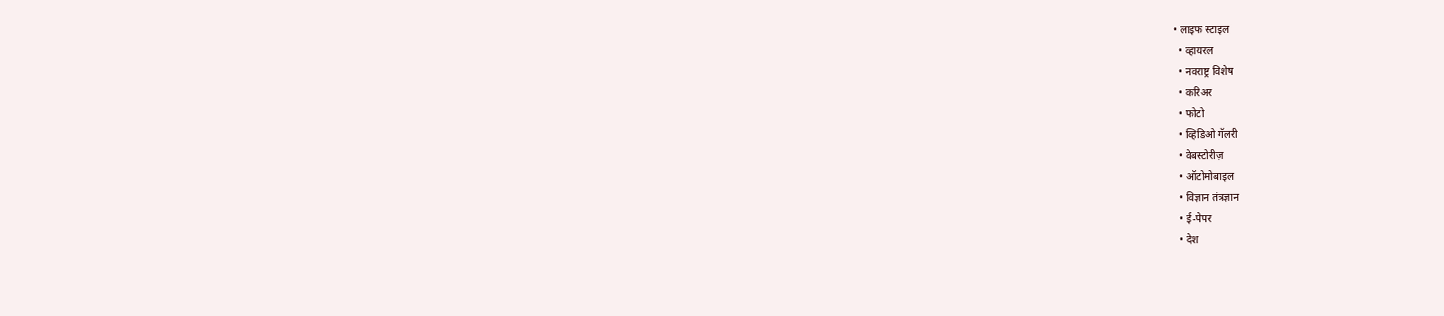• लाइफ स्टाइल
  • व्हायरल
  • नवराष्ट्र विशेष
  • करिअर
  • फोटो
  • व्हिडिओ गॅलरी
  • वेबस्टोरीज़
  • ऑटोमोबाइल
  • विज्ञान तंत्रज्ञान
  • ई-पेपर
  • देश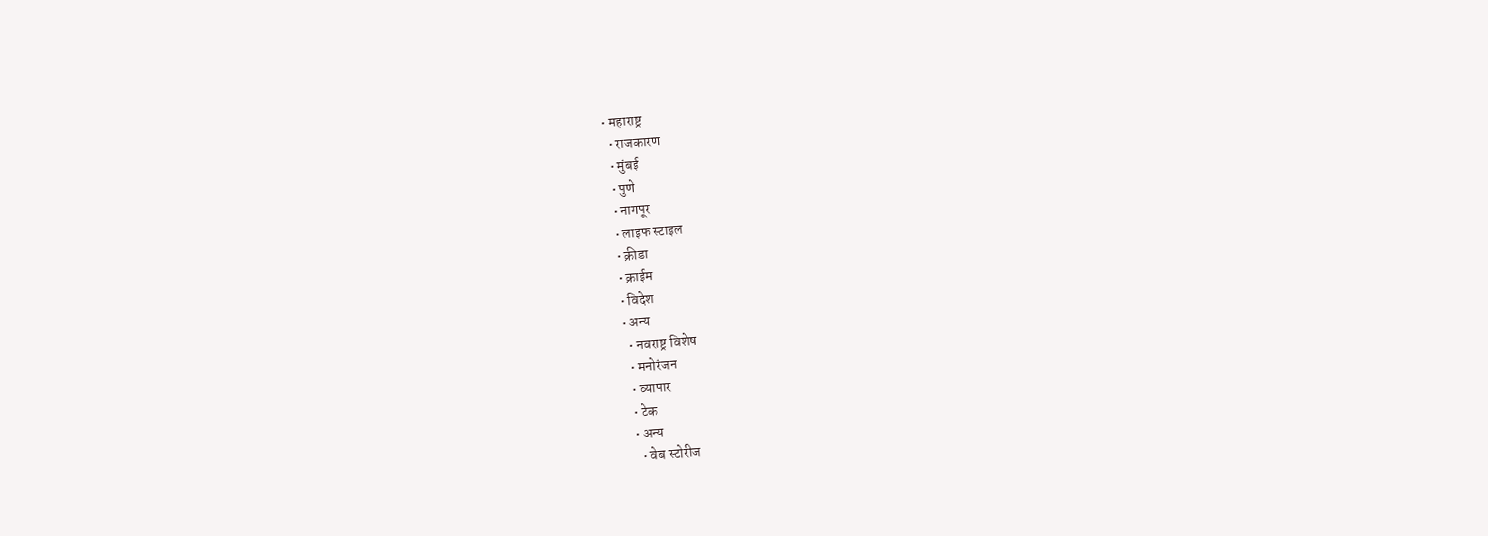• महाराष्ट्र
  • राजकारण
  • मुंबई
  • पुणे
  • नागपूर
  • लाइफ स्टाइल
  • क्रीडा
  • क्राईम
  • विदेश
  • अन्य
    • नवराष्ट्र विशेष
    • मनोरंजन
    • व्यापार
    • टेक
    • अन्य
      • वेब स्टोरीज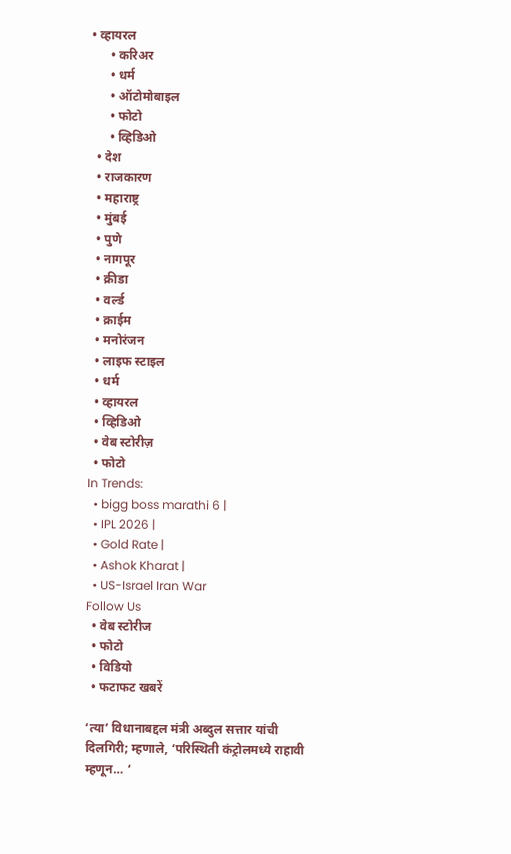• व्हायरल
      • करिअर
      • धर्म
      • ऑटोमोबाइल
      • फोटो
      • व्हिडिओ
  • देश
  • राजकारण
  • महाराष्ट्र
  • मुंबई
  • पुणे
  • नागपूर
  • क्रीडा
  • वर्ल्ड
  • क्राईम
  • मनोरंजन
  • लाइफ स्टाइल
  • धर्म
  • व्हायरल
  • व्हिडिओ
  • वेब स्टोरीज़
  • फोटो
In Trends:
  • bigg boss marathi 6 |
  • IPL 2026 |
  • Gold Rate |
  • Ashok Kharat |
  • US-Israel Iran War
Follow Us
  • वेब स्टोरीज
  • फोटो
  • विडियो
  • फटाफट खबरें

‘त्या’ विधानाबद्दल मंत्री अब्दुल सत्तार यांची दिलगिरी; म्हणाले, ‘परिस्थिती कंट्रोलमध्ये राहावी म्हणून… ‘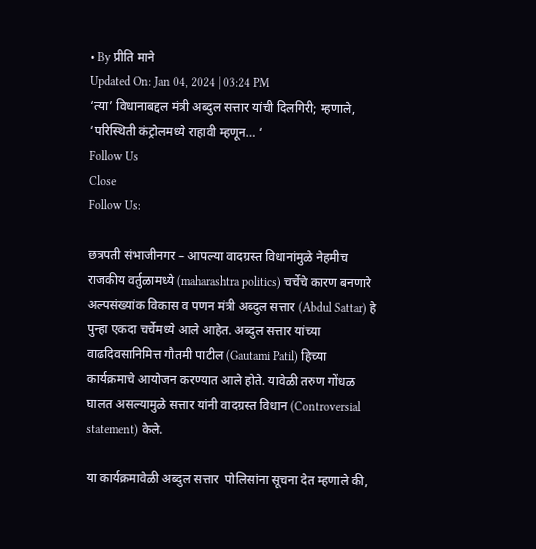• By प्रीति माने
Updated On: Jan 04, 2024 | 03:24 PM
‘त्या’ विधानाबद्दल मंत्री अब्दुल सत्तार यांची दिलगिरी; म्हणाले, ‘परिस्थिती कंट्रोलमध्ये राहावी म्हणून… ‘
Follow Us
Close
Follow Us:

छत्रपती संभाजीनगर – आपल्या वादग्रस्त विधानांमुळे नेहमीच राजकीय वर्तुळामध्ये (maharashtra politics) चर्चेचे कारण बनणारे अल्पसंख्यांक विकास व पणन मंत्री अब्दुल सत्तार (Abdul Sattar) हे पुन्हा एकदा चर्चेमध्ये आले आहेत. अब्दुल सत्तार यांच्या वाढदिवसानिमित्त गौतमी पाटील (Gautami Patil) हिच्या कार्यक्रमाचे आयोजन करण्यात आले होते. यावेळी तरुण गोंधळ घालत असल्यामुळे सत्तार यांनी वादग्रस्त विधान (Controversial statement) केले.

या कार्यक्रमावेळी अब्दुल सत्तार  पोलिसांना सूचना देत म्हणाले की,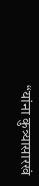“यांना कुत्र्यासारखं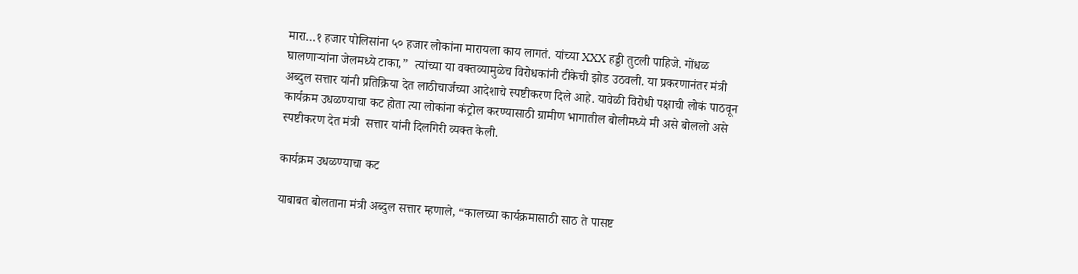मारा…१ हजार पोलिसांना ५० हजार लोकांना मारायला काय लागतं. यांच्या XXX हड्डी तुटली पाहिजे. गोंधळ घालणाऱ्यांना जेलमध्ये टाका,”  त्यांच्या या वक्तव्यामुळेच विरोधकांनी टीकेची झोड उठवली. या प्रकरणानंतर मंत्री अब्दुल सत्तार यांनी प्रतिक्रिया देत लाठीचार्जच्या आदेशाचे स्पष्टीकरण दिले आहे. यावेळी विरोधी पक्षाची लोकं पाठवून कार्यक्रम उधळण्याचा कट होता त्या लोकांना कंट्रोल करण्यासाठी ग्रामीण भागातील बोलीमध्ये मी असे बोललो असे स्पष्टीकरण देत मंत्री  सत्तार यांनी दिलगिरी व्यक्त केली.

कार्यक्रम उधळण्याचा कट

याबाबत बोलताना मंत्री अब्दुल सत्तार म्हणाले, “कालच्या कार्यक्रमासाठी साठ ते पासष्ट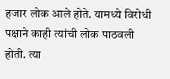हजार लोक आले होते. यामध्ये विरोधी पक्षाने काही त्यांची लोक पाठवली होती. त्या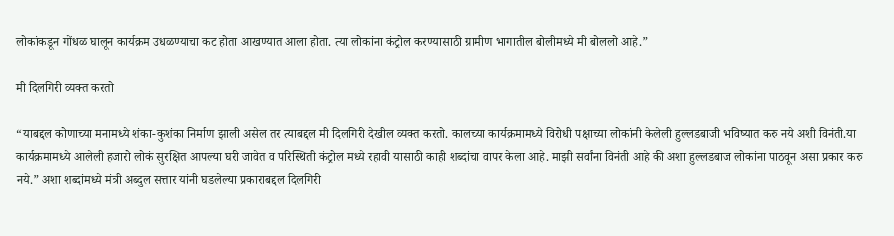लोकांकडून गोंधळ घालून कार्यक्रम उधळण्याचा कट होता आखण्यात आला होता. त्या लोकांना कंट्रोल करण्यासाठी ग्रामीण भागातील बोलीमध्ये मी बोललो आहे.”

मी दिलगिरी व्यक्त करतो

“याबद्दल कोणाच्या मनामध्ये शंका-कुशंका निर्माण झाली असेल तर त्याबद्दल मी दिलगिरी देखील व्यक्त करतो. कालच्या कार्यक्रमामध्ये विरोधी पक्षाच्या लोकांनी केलेली हुल्लडबाजी भविष्यात करु नये अशी विनंती.या कार्यक्रमामध्ये आलेली हजारो लोकं सुरक्षित आपल्या घरी जावेत व परिस्थिती कंट्रोल मध्ये रहावी यासाठी काही शब्दांचा वापर केला आहे. माझी सर्वांना विनंती आहे की अशा हुल्लडबाज लोकांना पाठवून असा प्रकार करु नये.” अशा शब्दांमध्ये मंत्री अब्दुल सत्तार यांनी घडलेल्या प्रकाराबद्दल दिलगिरी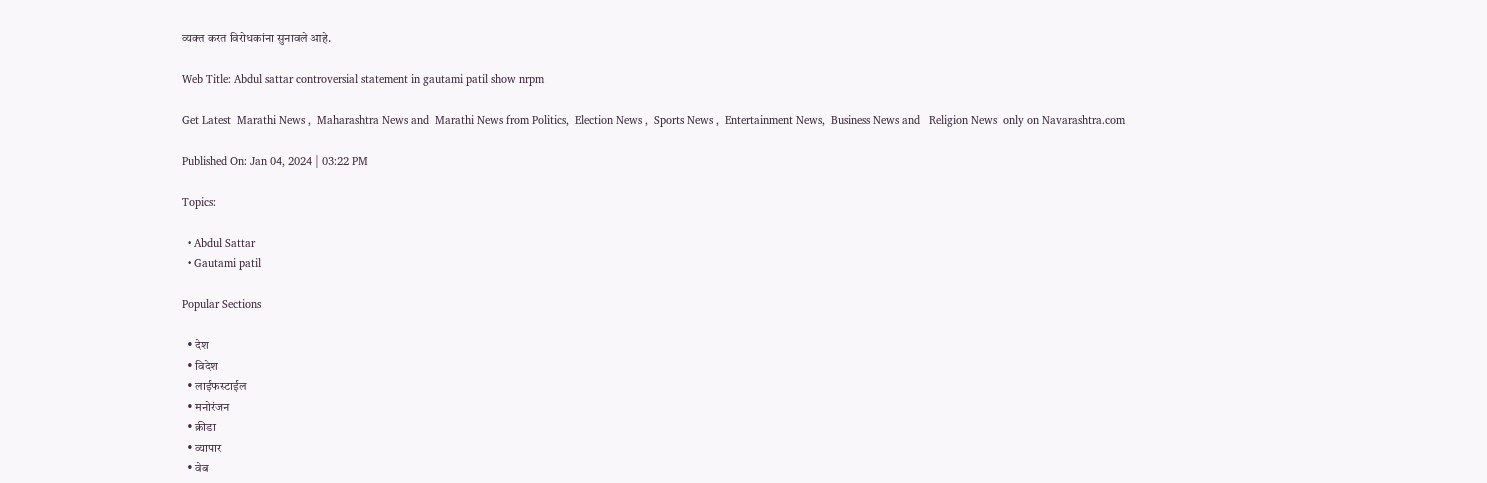व्यक्त करत विरोधकांना सुनावले आहे.

Web Title: Abdul sattar controversial statement in gautami patil show nrpm

Get Latest  Marathi News ,  Maharashtra News and  Marathi News from Politics,  Election News ,  Sports News ,  Entertainment News,  Business News and   Religion News  only on Navarashtra.com

Published On: Jan 04, 2024 | 03:22 PM

Topics:

  • Abdul Sattar
  • Gautami patil

Popular Sections

  • देश
  • विदेश
  • लाईफस्टाईल
  • मनोरंजन
  • क्रीडा
  • व्यापार
  • वेब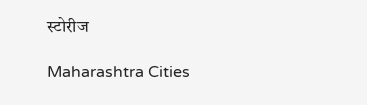स्टोरीज

Maharashtra Cities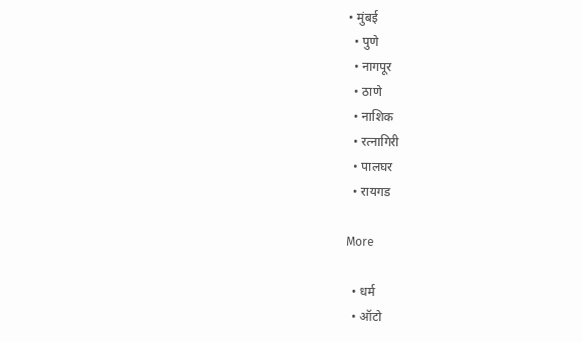• मुंबई
  • पुणे
  • नागपूर
  • ठाणे
  • नाशिक
  • रत्नागिरी
  • पालघर
  • रायगड

More

  • धर्म
  • ऑटो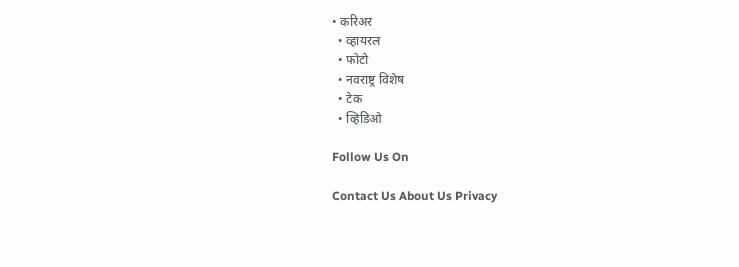• करिअर
  • व्हायरल
  • फोटो
  • नवराष्ट्र विशेष
  • टेक
  • व्हिडिओ

Follow Us On

Contact Us About Us Privacy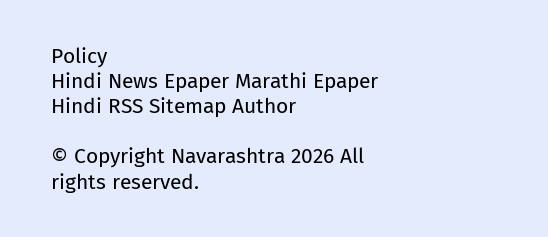Policy
Hindi News Epaper Marathi Epaper Hindi RSS Sitemap Author

© Copyright Navarashtra 2026 All rights reserved.